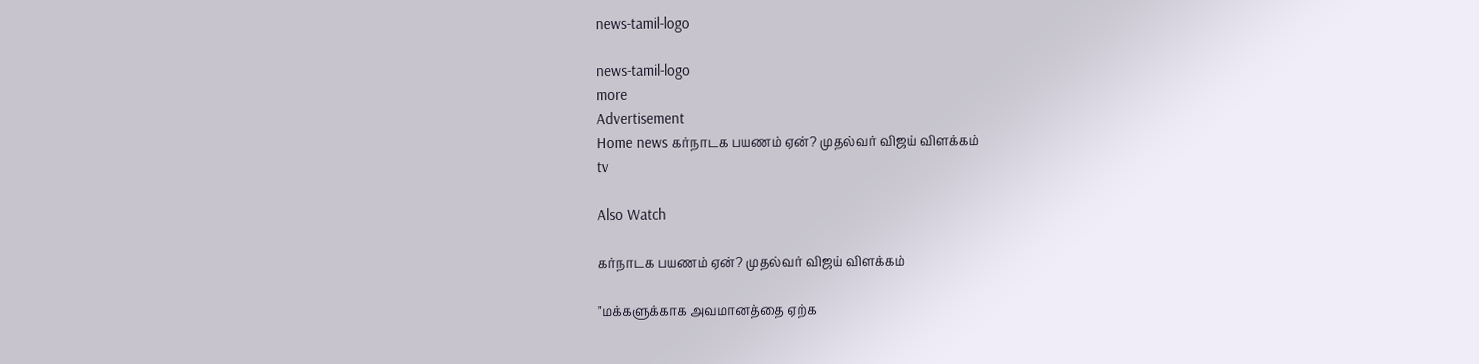news-tamil-logo

news-tamil-logo
more
Advertisement
Home news கர்நாடக பயணம் ஏன்? முதல்வர் விஜய் விளக்கம்
tv

Also Watch

கர்நாடக பயணம் ஏன்? முதல்வர் விஜய் விளக்கம்

"மக்களுக்காக அவமானத்தை ஏற்க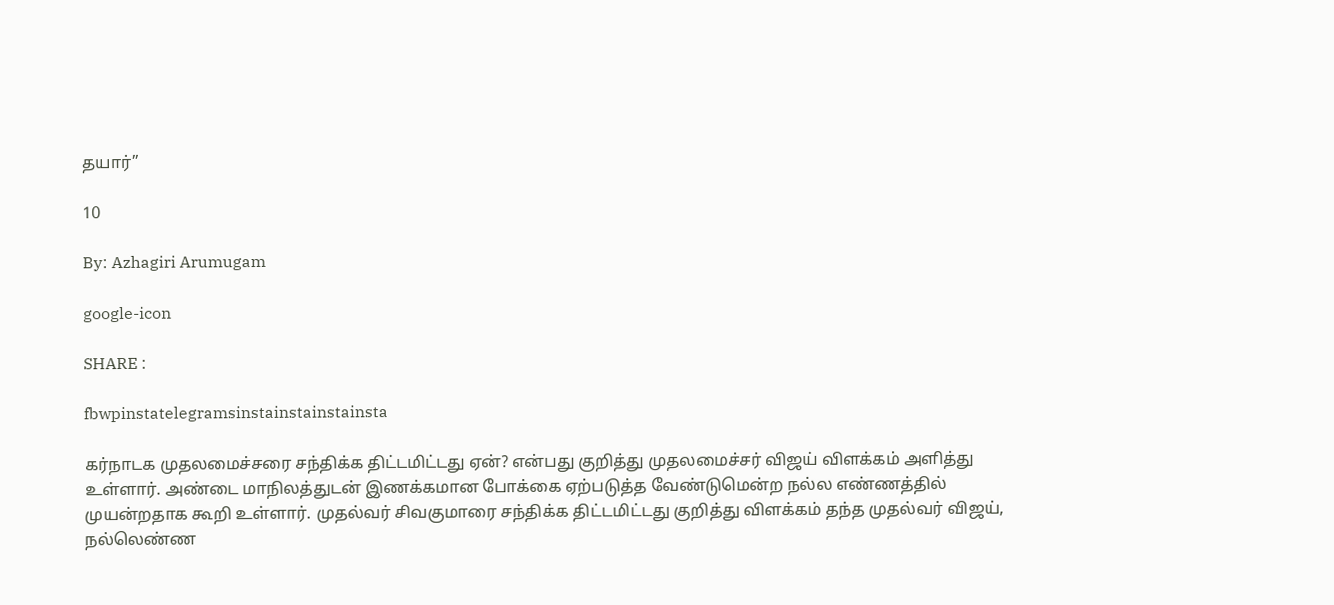தயார்”

10

By: Azhagiri Arumugam

google-icon

SHARE :

fbwpinstatelegramsinstainstainstainsta

கர்நாடக முதலமைச்சரை சந்திக்க திட்டமிட்டது ஏன்? என்பது குறித்து முதலமைச்சர் விஜய் விளக்கம் அளித்து உள்ளார். அண்டை மாநிலத்துடன் இணக்கமான போக்கை ஏற்படுத்த வேண்டுமென்ற நல்ல எண்ணத்தில் முயன்றதாக கூறி உள்ளார். முதல்வர் சிவகுமாரை சந்திக்க திட்டமிட்டது குறித்து விளக்கம் தந்த முதல்வர் விஜய், நல்லெண்ண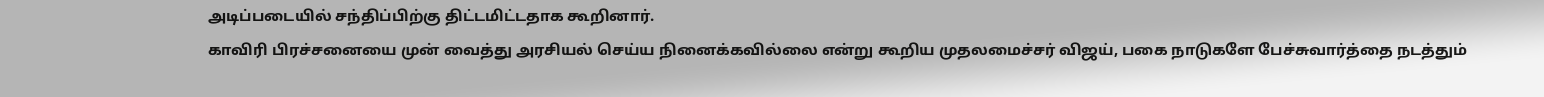அடிப்படையில் சந்திப்பிற்கு திட்டமிட்டதாக கூறினார்.
காவிரி பிரச்சனையை முன் வைத்து அரசியல் செய்ய நினைக்கவில்லை என்று கூறிய முதலமைச்சர் விஜய், பகை நாடுகளே பேச்சுவார்த்தை நடத்தும்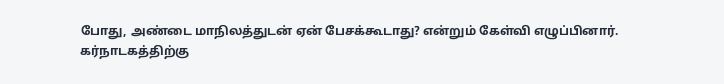போது, அண்டை மாநிலத்துடன் ஏன் பேசக்கூடாது? என்றும் கேள்வி எழுப்பினார்.
கர்நாடகத்திற்கு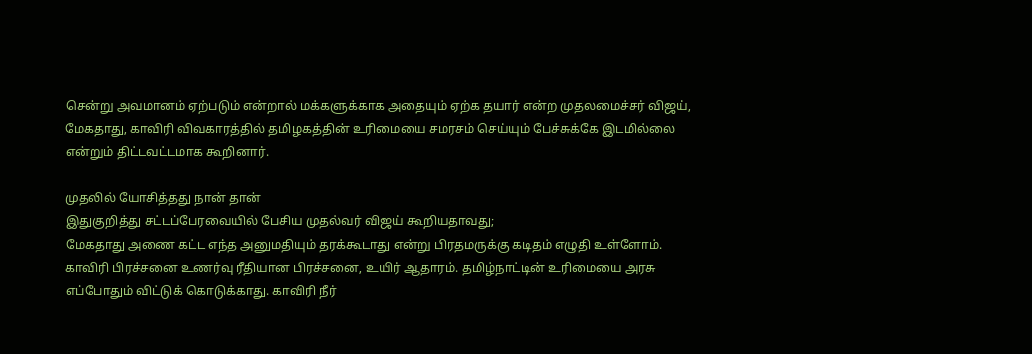சென்று அவமானம் ஏற்படும் என்றால் மக்களுக்காக அதையும் ஏற்க தயார் என்ற முதலமைச்சர் விஜய், மேகதாது, காவிரி விவகாரத்தில் தமிழகத்தின் உரிமையை சமரசம் செய்யும் பேச்சுக்கே இடமில்லை என்றும் திட்டவட்டமாக கூறினார்.

முதலில் யோசித்தது நான் தான்
இதுகுறித்து சட்டப்பேரவையில் பேசிய முதல்வர் விஜய் கூறியதாவது;
மேகதாது அணை கட்ட எந்த அனுமதியும் தரக்கூடாது என்று பிரதமருக்கு கடிதம் எழுதி உள்ளோம். காவிரி பிரச்சனை உணர்வு ரீதியான பிரச்சனை, உயிர் ஆதாரம். தமிழ்நாட்டின் உரிமையை அரசு எப்போதும் விட்டுக் கொடுக்காது. காவிரி நீர்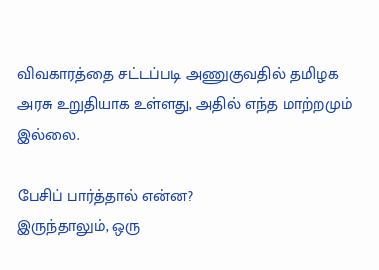விவகாரத்தை சட்டப்படி அணுகுவதில் தமிழக அரசு உறுதியாக உள்ளது, அதில் எந்த மாற்றமும் இல்லை.

பேசிப் பார்த்தால் என்ன?
இருந்தாலும், ஒரு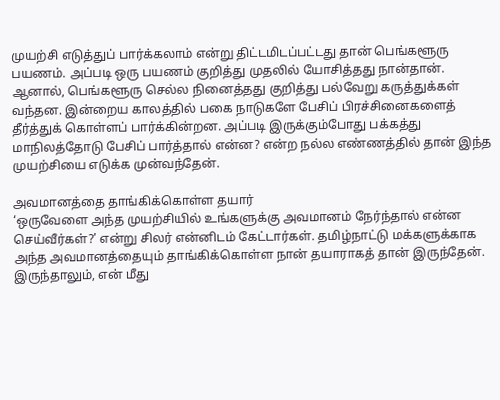முயற்சி எடுத்துப் பார்க்கலாம் என்று திட்டமிடப்பட்டது தான் பெங்களூரு பயணம். அப்படி ஒரு பயணம் குறித்து முதலில் யோசித்தது நான்தான். ஆனால், பெங்களூரு செல்ல நினைத்தது குறித்து பல்வேறு கருத்துக்கள் வந்தன. இன்றைய காலத்தில் பகை நாடுகளே பேசிப் பிரச்சினைகளைத் தீர்த்துக் கொள்ளப் பார்க்கின்றன. அப்படி இருக்கும்போது பக்கத்து மாநிலத்தோடு பேசிப் பார்த்தால் என்ன? என்ற நல்ல எண்ணத்தில் தான் இந்த முயற்சியை எடுக்க முன்வந்தேன்.

அவமானத்தை தாங்கிக்கொள்ள தயார்
‘ஒருவேளை அந்த முயற்சியில் உங்களுக்கு அவமானம் நேர்ந்தால் என்ன செய்வீர்கள்?’ என்று சிலர் என்னிடம் கேட்டார்கள். தமிழ்நாட்டு மக்களுக்காக அந்த அவமானத்தையும் தாங்கிக்கொள்ள நான் தயாராகத் தான் இருந்தேன். இருந்தாலும், என் மீது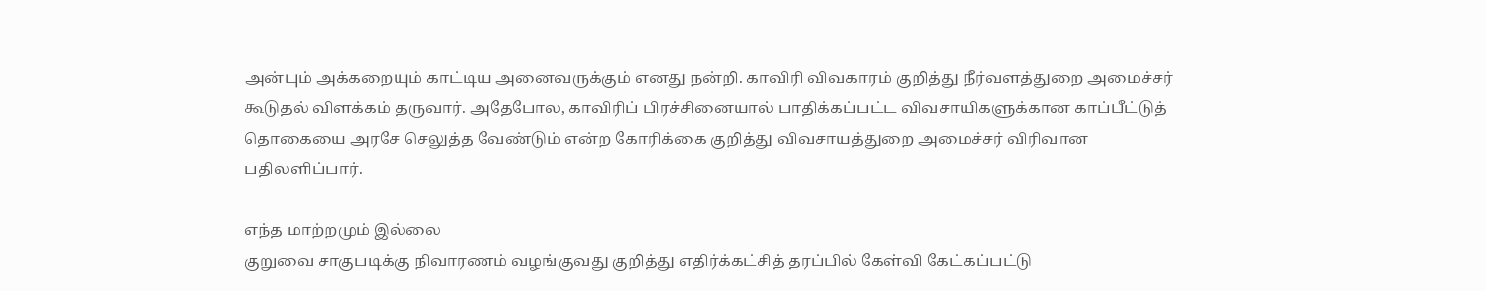அன்பும் அக்கறையும் காட்டிய அனைவருக்கும் எனது நன்றி. காவிரி விவகாரம் குறித்து நீர்வளத்துறை அமைச்சர் கூடுதல் விளக்கம் தருவார். அதேபோல, காவிரிப் பிரச்சினையால் பாதிக்கப்பட்ட விவசாயிகளுக்கான காப்பீட்டுத் தொகையை அரசே செலுத்த வேண்டும் என்ற கோரிக்கை குறித்து விவசாயத்துறை அமைச்சர் விரிவான பதிலளிப்பார்.

எந்த மாற்றமும் இல்லை
குறுவை சாகுபடிக்கு நிவாரணம் வழங்குவது குறித்து எதிர்க்கட்சித் தரப்பில் கேள்வி கேட்கப்பட்டு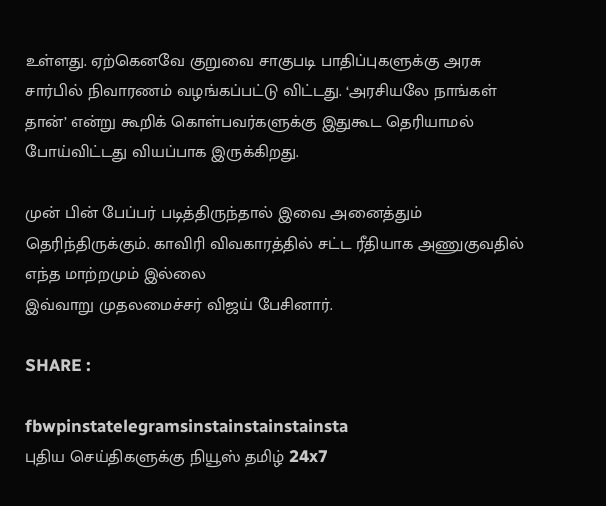உள்ளது. ஏற்கெனவே குறுவை சாகுபடி பாதிப்புகளுக்கு அரசு சார்பில் நிவாரணம் வழங்கப்பட்டு விட்டது. ‘அரசியலே நாங்கள் தான்’ என்று கூறிக் கொள்பவர்களுக்கு இதுகூட தெரியாமல் போய்விட்டது வியப்பாக இருக்கிறது.

முன் பின் பேப்பர் படித்திருந்தால் இவை அனைத்தும் தெரிந்திருக்கும். காவிரி விவகாரத்தில் சட்ட ரீதியாக அணுகுவதில் எந்த மாற்றமும் இல்லை
இவ்வாறு முதலமைச்சர் விஜய் பேசினார்.

SHARE :

fbwpinstatelegramsinstainstainstainsta
புதிய செய்திகளுக்கு நியூஸ் தமிழ் 24x7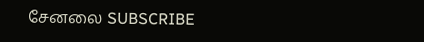சேனலை SUBSCRIBE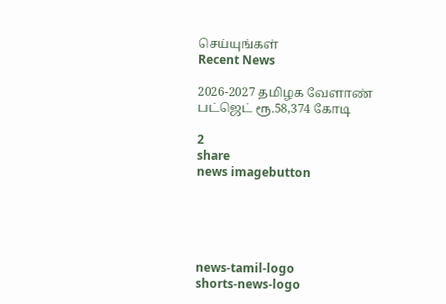செய்யுங்கள்
Recent News

2026-2027 தமிழக வேளாண் பட்ஜெட் ரூ.58,374 கோடி

2
share
news imagebutton





news-tamil-logo
shorts-news-logo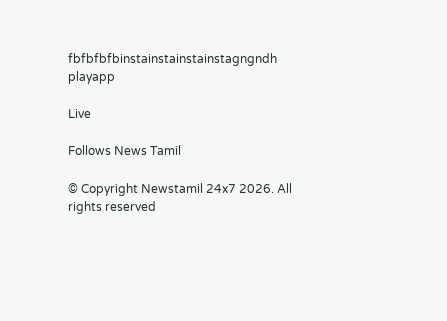fbfbfbfbinstainstainstainstagngndh
playapp

Live

Follows News Tamil

© Copyright Newstamil 24x7 2026. All rights reserved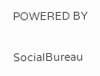POWERED BY

SocialBureau